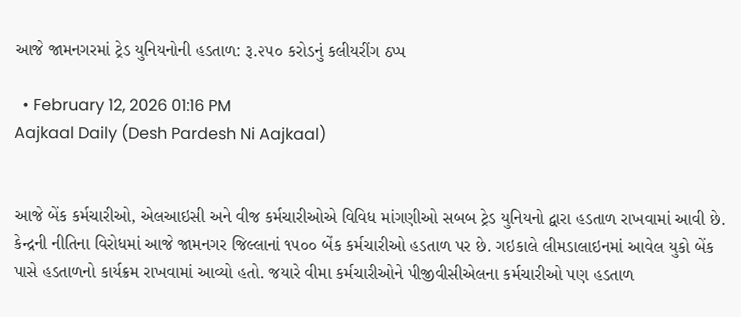આજે જામનગરમાં ટ્રેડ યુનિયનોની હડતાળ: રૂ.૨૫૦ કરોડનું કલીયરીંગ ઠપ્પ

  • February 12, 2026 01:16 PM
Aajkaal Daily (Desh Pardesh Ni Aajkaal)


આજે બેંક કર્મચારીઓ, એલઆઇસી અને વીજ કર્મચારીઓએ વિવિધ માંગણીઓ સબબ ટ્રેડ યુનિયનો દ્વારા હડતાળ રાખવામાં આવી છે. કેન્દ્રની નીતિના વિરોધમાં આજે જામનગર જિલ્લાનાં ૧૫૦૦ બેંક કર્મચારીઓ હડતાળ પર છે. ગઇકાલે લીમડાલાઇનમાં આવેલ યુકો બેંક પાસે હડતાળનો કાર્યક્રમ રાખવામાં આવ્યો હતો. જયારે વીમા કર્મચારીઓને પીજીવીસીએલના કર્મચારીઓ પણ હડતાળ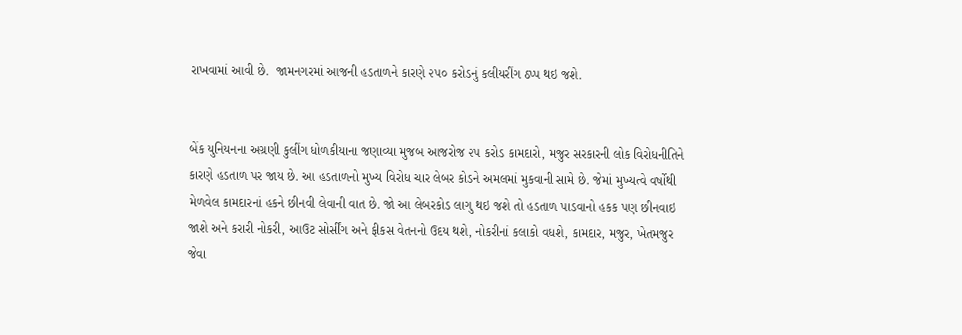રાખવામાં આવી છે.  જામનગરમાં આજની હડતાળને કારણે ૨૫૦ કરોડનું કલીયરીંગ ઠપ્પ થઇ જશે.


બેંક યુનિયનના અગ્રણી કુલીંગ ધોળકીયાના જણાવ્યા મુજબ આજરોજ ૨૫ કરોડ કામદારો, મજુર સરકારની લોક વિરોધનીતિને કારણે હડતાળ પર જાય છે. આ હડતાળનો મુખ્ય વિરોધ ચાર લેબર કોડને અમલમાં મુકવાની સામે છે. જેમાં મુખ્યત્વે વર્ષોથી મેળવેલ કામદારનાં હકને છીનવી લેવાની વાત છે. જો આ લેબરકોડ લાગુ થઇ જશે તો હડતાળ પાડવાનો હકક પણ છીનવાઇ જાશે અને કરારી નોકરી, આઉટ સોર્સીંગ અને ફીકસ વેતનનો ઉદય થશે, નોકરીનાં કલાકો વધશે, કામદાર, મજુર, ખેતમજુર જેવા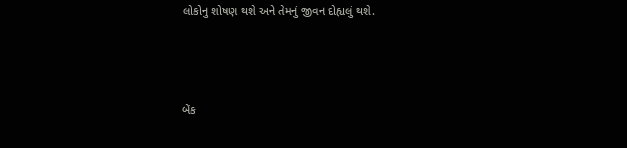લોકોનુ શોષણ થશે અને તેમનું જીવન દોહ્યલું થશે.



બેંક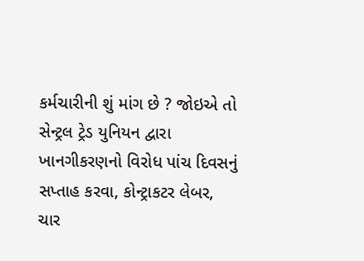કર્મચારીની શું માંગ છે ? જોઇએ તો સેન્ટ્રલ ટ્રેડ યુનિયન દ્વારા ખાનગીકરણનો વિરોધ પાંચ દિવસનું સપ્તાહ કરવા, કોન્ટ્રાકટર લેબર, ચાર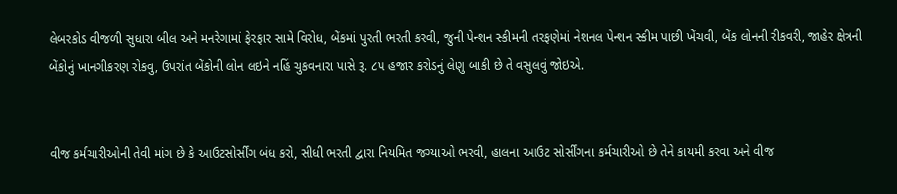લેબરકોડ વીજળી સુધારા બીલ અને મનરેગામાં ફેરફાર સામે વિરોધ, બેંકમાં પુરતી ભરતી કરવી, જુની પેન્શન સ્કીમની તરફણેમાં નેશનલ પેન્શન સ્કીમ પાછી ખેંચવી, બેંક લોનની રીકવરી, જાહેર ક્ષેત્રની બેંકોનું ખાનગીકરણ રોકવુ, ઉપરાંત બેંકોની લોન લઇને નહિં ચુકવનારા પાસે રૂ. ૮૫ હજાર કરોડનું લેણુ બાકી છે તે વસુલવું જોઇએ.


વીજ કર્મચારીઓની તેવી માંગ છે કે આઉટસોર્સીંગ બંધ કરો, સીધી ભરતી દ્વારા નિયમિત જગ્યાઓ ભરવી, હાલના આઉટ સોર્સીંગના કર્મચારીઓ છે તેને કાયમી કરવા અને વીજ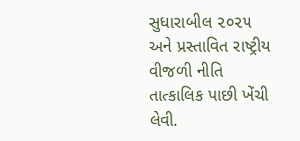સુધારાબીલ ૨૦૨૫ અને પ્રસ્તાવિત રાષ્ટ્રીય વીજળી નીતિ તાત્કાલિક પાછી ખેંચી લેવી.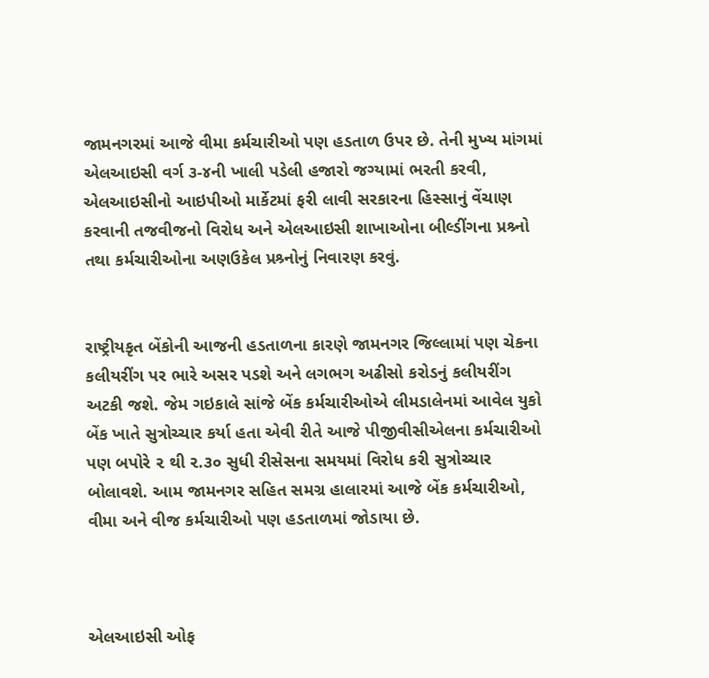જામનગરમાં આજે વીમા કર્મચારીઓ પણ હડતાળ ઉપર છે. તેની મુખ્ય માંગમાં એલઆઇસી વર્ગ ૩-૪ની ખાલી પડેલી હજારો જગ્યામાં ભરતી કરવી, એલઆઇસીનો આઇપીઓ માર્કેટમાં ફરી લાવી સરકારના હિસ્સાનું વેંચાણ કરવાની તજવીજનો વિરોધ અને એલઆઇસી શાખાઓના બીલ્ડીંગના પ્રશ્ર્નો તથા કર્મચારીઓના અણઉકેલ પ્રશ્ર્નોનું નિવારણ કરવું.


રાષ્ટ્રીયકૃત બેંકોની આજની હડતાળના કારણે જામનગર જિલ્લામાં પણ ચેકના કલીયરીંગ પર ભારે અસર પડશે અને લગભગ અઢીસો કરોડનું કલીયરીંગ અટકી જશે. જેમ ગઇકાલે સાંજે બેંક કર્મચારીઓએ લીમડાલેનમાં આવેલ યુકો બેંક ખાતે સુત્રોચ્ચાર કર્યા હતા એવી રીતે આજે પીજીવીસીએલના કર્મચારીઓ પણ બપોરે ૨ થી ૨.૩૦ સુધી રીસેસના સમયમાં વિરોધ કરી સુત્રોચ્ચાર બોલાવશે. આમ જામનગર સહિત સમગ્ર હાલારમાં આજે બેંક કર્મચારીઓ, વીમા અને વીજ કર્મચારીઓ પણ હડતાળમાં જોડાયા છે.



એલઆઇસી ઓફ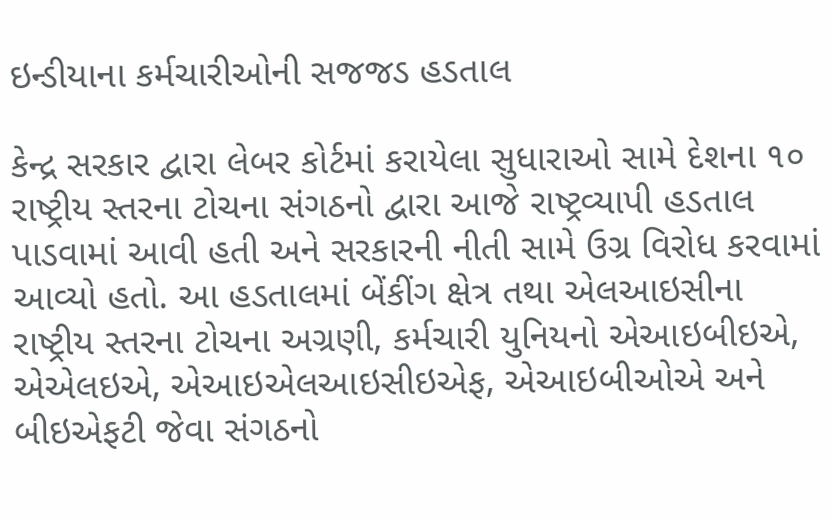ઇન્ડીયાના કર્મચારીઓની સજજડ હડતાલ

કેન્દ્ર સરકાર દ્વારા લેબર કોર્ટમાં કરાયેલા સુધારાઓ સામે દેશના ૧૦ રાષ્ટ્રીય સ્તરના ટોચના સંગઠનો દ્વારા આજે રાષ્ટ્રવ્યાપી હડતાલ પાડવામાં આવી હતી અને સરકારની નીતી સામે ઉગ્ર વિરોધ કરવામાં આવ્યો હતો. આ હડતાલમાં બેંકીંગ ક્ષેત્ર તથા એલઆઇસીના રાષ્ટ્રીય સ્તરના ટોચના અગ્રણી, કર્મચારી યુનિયનો એઆઇબીઇએ, એએલઇએ, એઆઇએલઆઇસીઇએફ, એઆઇબીઓએ અને બીઇએફટી જેવા સંગઠનો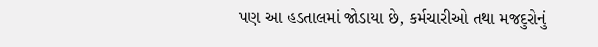પણ આ હડતાલમાં જોડાયા છે, કર્મચારીઓ તથા મજદુરોનું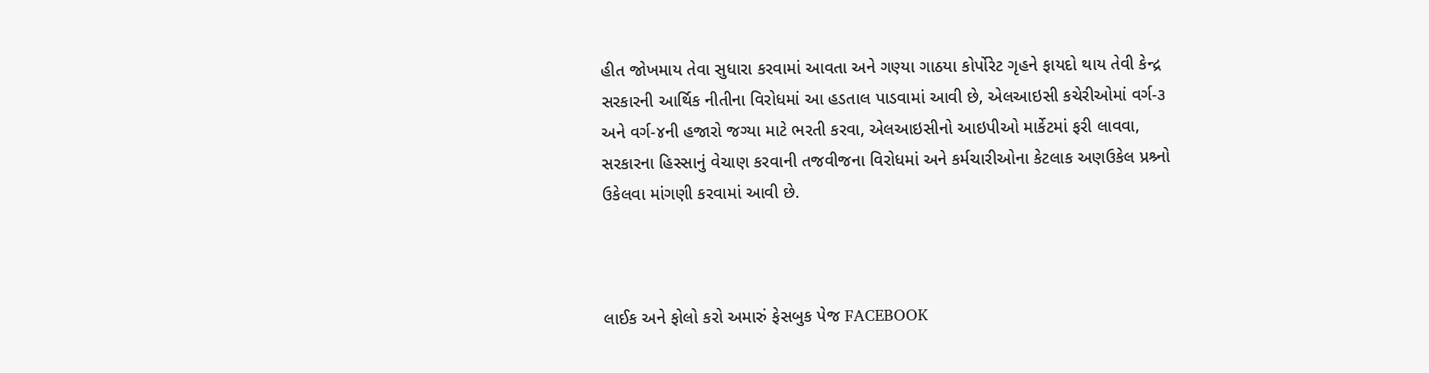હીત જોખમાય તેવા સુધારા કરવામાં આવતા અને ગણ્યા ગાઠયા કોર્પોરેટ ગૃહને ફાયદો થાય તેવી કેન્દ્ર સરકારની આર્થિક નીતીના વિરોધમાં આ હડતાલ પાડવામાં આવી છે, એલઆઇસી કચેરીઓમાં વર્ગ-૩ અને વર્ગ-૪ની હજારો જગ્યા માટે ભરતી કરવા, એલઆઇસીનો આઇપીઓ માર્કેટમાં ફરી લાવવા, સરકારના હિસ્સાનું વેચાણ કરવાની તજવીજના વિરોધમાં અને કર્મચારીઓના કેટલાક અણઉકેલ પ્રશ્ર્નો ઉકેલવા માંગણી કરવામાં આવી છે.



લાઈક અને ફોલો કરો અમારું ફેસબુક પેજ FACEBOOK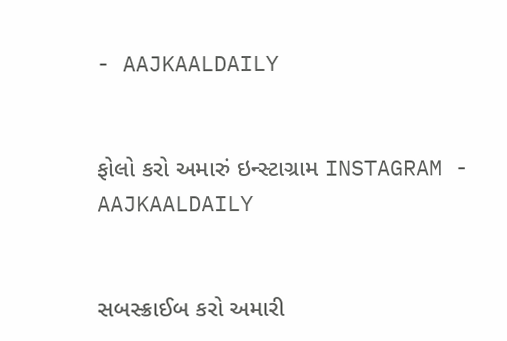- AAJKAALDAILY


ફોલો કરો અમારું ઇન્સ્ટાગ્રામ INSTAGRAM - AAJKAALDAILY


સબસ્ક્રાઈબ કરો અમારી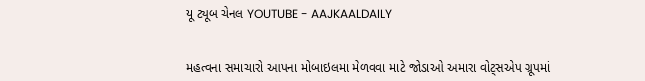યૂ ટ્યૂબ ચેનલ YOUTUBE - AAJKAALDAILY


મહત્વના સમાચારો આપના મોબાઇલમા મેળવવા માટે જોડાઓ અમારા વોટ્સએપ ગ્રૂપમાં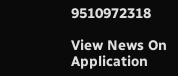9510972318

View News On Application